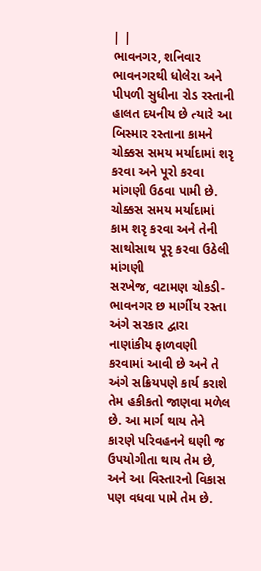| |
ભાવનગર, શનિવાર
ભાવનગરથી ધોલેરા અને પીપળી સુધીના રોડ રસ્તાની હાલત દયનીય છે ત્યારે આ બિસ્માર રસ્તાના કામને ચોક્કસ સમય મર્યાદામાં શરૃ કરવા અને પૂરો કરવા માંગણી ઉઠવા પામી છે.
ચોક્કસ સમય મર્યાદામાં કામ શરૃ કરવા અને તેની સાથોસાથ પૂરૃ કરવા ઉઠેલી માંગણી
સરખેજ, વટામણ ચોકડી-ભાવનગર છ માર્ગીય રસ્તા અંગે સરકાર દ્વારા નાણાંકીય ફાળવણી કરવામાં આવી છે અને તે અંગે સક્રિયપણે કાર્ય કરાશે તેમ હકીકતો જાણવા મળેલ છે. આ માર્ગ થાય તેને કારણે પરિવહનને ઘણી જ ઉપયોગીતા થાય તેમ છે, અને આ વિસ્તારનો વિકાસ પણ વધવા પામે તેમ છે.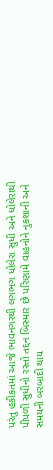પરંતુ હકીકતમાં આજે ભાવનગરથી લગભગ ધોલેરા સુધી અને ધોલેરાથી પીપળી સુધીનો રસ્તો તદ્દન બિસ્માર છે પરિણામે વાહનોને નુકશાની અને સમયની બરબાદી થાય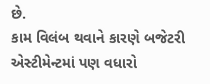છે.
કામ વિલંબ થવાને કારણે બજેટરી એસ્ટીમેન્ટમાં પણ વધારો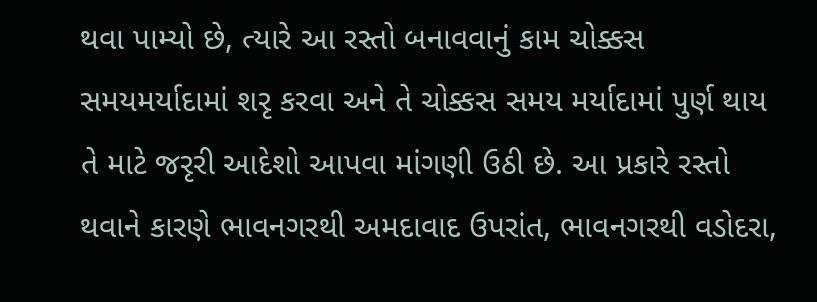થવા પામ્યો છે, ત્યારે આ રસ્તો બનાવવાનું કામ ચોક્કસ સમયમર્યાદામાં શરૃ કરવા અને તે ચોક્કસ સમય મર્યાદામાં પુર્ણ થાય તે માટે જરૃરી આદેશો આપવા માંગણી ઉઠી છે. આ પ્રકારે રસ્તો થવાને કારણે ભાવનગરથી અમદાવાદ ઉપરાંત, ભાવનગરથી વડોદરા,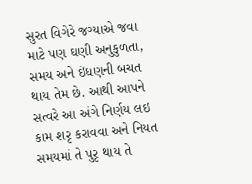સુરત વિગેરે જગ્યાએ જવા માટે પણ ઘણી અનુકુળતા, સમય અને ઇંધણની બચત થાય તેમ છે. આથી આપને સત્વરે આ અંગે નિર્ણય લઇ કામ શરૃ કરાવવા અને નિયત સમયમાં તે પુરૃ થાય તે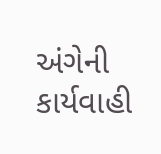અંગેની કાર્યવાહી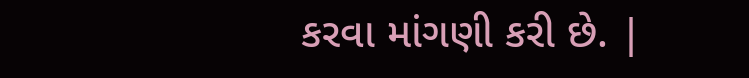કરવા માંગણી કરી છે. |